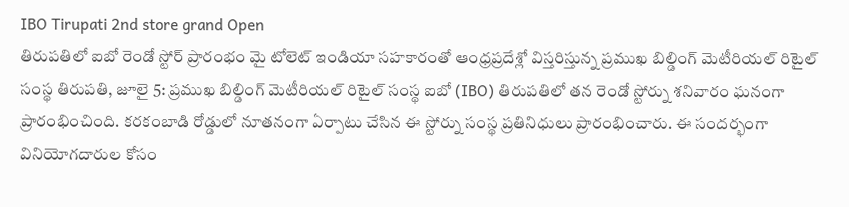IBO Tirupati 2nd store grand Open
తిరుపతిలో ఐబో రెండో స్టోర్ ప్రారంభం మై టోలెట్ ఇండియా సహకారంతో ఆంధ్రప్రదేశ్లో విస్తరిస్తున్న ప్రముఖ బిల్డింగ్ మెటీరియల్ రిటైల్ సంస్థ తిరుపతి, జూలై 5: ప్రముఖ బిల్డింగ్ మెటీరియల్ రిటైల్ సంస్థ ఐబో (IBO) తిరుపతిలో తన రెండో స్టోర్ను శనివారం ఘనంగా ప్రారంభించింది. కరకంబాడి రోడ్డులో నూతనంగా ఏర్పాటు చేసిన ఈ స్టోర్ను సంస్థ ప్రతినిధులు ప్రారంభించారు. ఈ సందర్భంగా వినియోగదారుల కోసం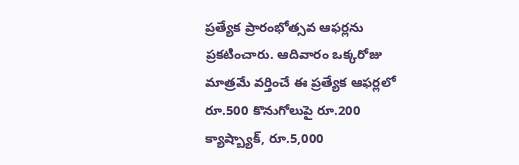ప్రత్యేక ప్రారంభోత్సవ ఆఫర్లను ప్రకటించారు. ఆదివారం ఒక్కరోజు మాత్రమే వర్తించే ఈ ప్రత్యేక ఆఫర్లలో రూ.500 కొనుగోలుపై రూ.200 క్యాష్బ్యాక్, రూ.5,000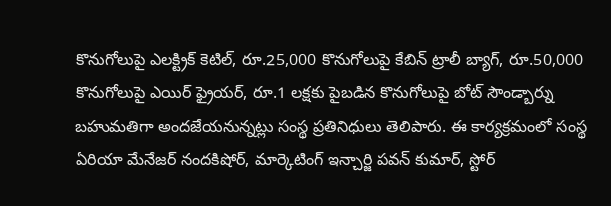కొనుగోలుపై ఎలక్ట్రిక్ కెటిల్, రూ.25,000 కొనుగోలుపై కేబిన్ ట్రాలీ బ్యాగ్, రూ.50,000 కొనుగోలుపై ఎయిర్ ఫ్రైయర్, రూ.1 లక్షకు పైబడిన కొనుగోలుపై బోట్ సౌండ్బార్ను బహుమతిగా అందజేయనున్నట్లు సంస్థ ప్రతినిధులు తెలిపారు. ఈ కార్యక్రమంలో సంస్థ ఏరియా మేనేజర్ నందకిషోర్, మార్కెటింగ్ ఇన్చార్జి పవన్ కుమార్, స్టోర్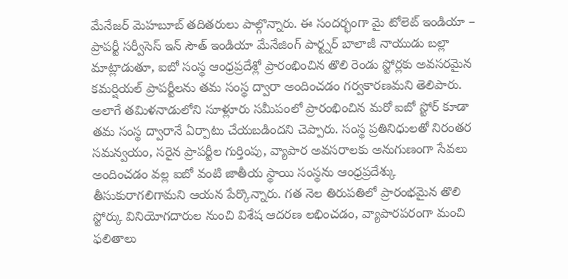మేనేజర్ మెహబూబ్ తదితరులు పాల్గొన్నారు. ఈ సందర్భంగా మై టోలెట్ ఇండియా – ప్రాపర్టీ సర్వీసెస్ ఇన్ సౌత్ ఇండియా మేనేజింగ్ పార్ట్నర్ బాలాజీ నాయుడు బల్లా మాట్లాడుతూ, ఐబో సంస్థ ఆంధ్రప్రదేశ్లో ప్రారంభించిన తొలి రెండు స్టోర్లకు అవసరమైన కమర్షియల్ ప్రాపర్టీలను తమ సంస్థ ద్వారా అందించడం గర్వకారణమని తెలిపారు. అలాగే తమిళనాడులోని సూళ్లూరు సమీపంలో ప్రారంభించిన మరో ఐబో స్టోర్ కూడా తమ సంస్థ ద్వారానే ఏర్పాటు చేయబడిందని చెప్పారు. సంస్థ ప్రతినిధులతో నిరంతర సమన్వయం, సరైన ప్రాపర్టీల గుర్తింపు, వ్యాపార అవసరాలకు అనుగుణంగా సేవలు అందించడం వల్ల ఐబో వంటి జాతీయ స్థాయి సంస్థను ఆంధ్రప్రదేశ్కు తీసుకురాగలిగామని ఆయన పేర్కొన్నారు. గత నెల తిరుపతిలో ప్రారంభమైన తొలి స్టోర్కు వినియోగదారుల నుంచి విశేష ఆదరణ లభించడం, వ్యాపారపరంగా మంచి ఫలితాలు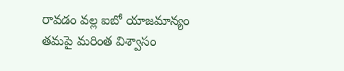రావడం వల్ల ఐబో యాజమాన్యం తమపై మరింత విశ్వాసం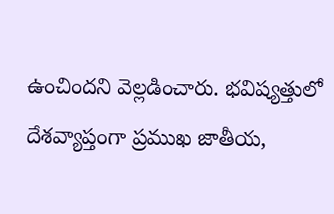ఉంచిందని వెల్లడించారు. భవిష్యత్తులో దేశవ్యాప్తంగా ప్రముఖ జాతీయ,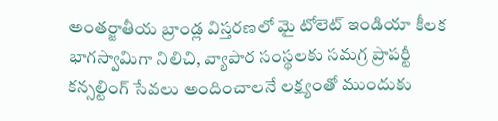అంతర్జాతీయ బ్రాండ్ల విస్తరణలో మై టోలెట్ ఇండియా కీలక భాగస్వామిగా నిలిచి, వ్యాపార సంస్థలకు సమగ్ర ప్రాపర్టీ కన్సల్టింగ్ సేవలు అందించాలనే లక్ష్యంతో ముందుకు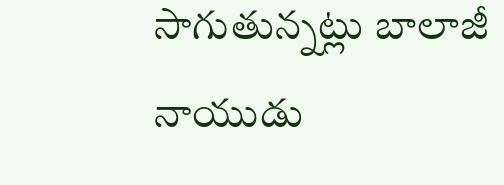సాగుతున్నట్లు బాలాజీ నాయుడు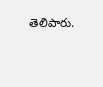తెలిపారు.